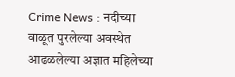Crime News : नदीच्या वाळूत पुरलेल्या अवस्थेत आढळलेल्या अज्ञात महिलेच्या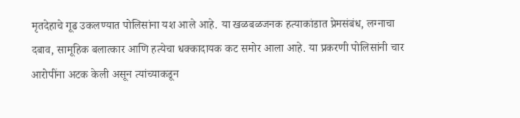मृतदेहाचे गूढ उकलण्यात पोलिसांना यश आले आहे. या खळबळजनक हत्याकांडात प्रेमसंबंध, लग्नाचा दबाव, सामूहिक बलात्कार आणि हत्येचा धक्कादायक कट समोर आला आहे. या प्रकरणी पोलिसांनी चार आरोपींना अटक केली असून त्यांच्याकडून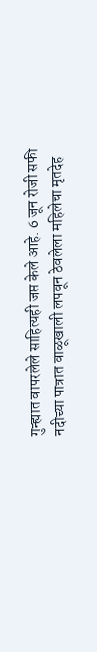गुन्ह्यात वापरलेले साहित्यही जप्त केले आहे. 6 जून रोजी सफी नदीच्या पात्रात वाळूखाली लपवून ठेवलेला महिलेचा मृतदेह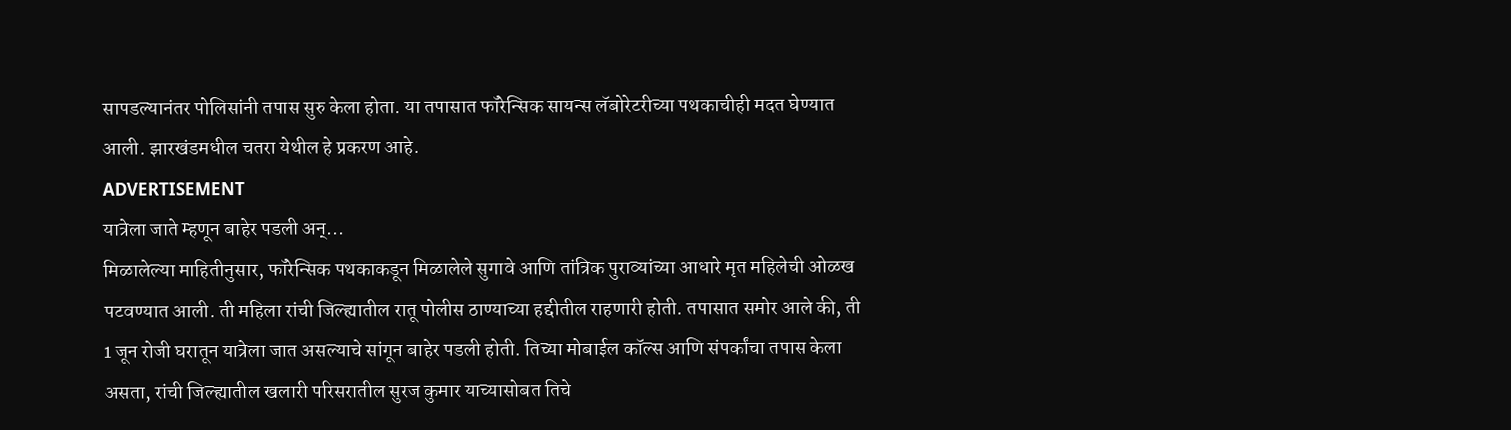सापडल्यानंतर पोलिसांनी तपास सुरु केला होता. या तपासात फॉरेन्सिक सायन्स लॅबोरेटरीच्या पथकाचीही मदत घेण्यात आली. झारखंडमधील चतरा येथील हे प्रकरण आहे.
ADVERTISEMENT
यात्रेला जाते म्हणून बाहेर पडली अन्...
मिळालेल्या माहितीनुसार, फॉरेन्सिक पथकाकडून मिळालेले सुगावे आणि तांत्रिक पुराव्यांच्या आधारे मृत महिलेची ओळख पटवण्यात आली. ती महिला रांची जिल्ह्यातील रातू पोलीस ठाण्याच्या हद्दीतील राहणारी होती. तपासात समोर आले की, ती 1 जून रोजी घरातून यात्रेला जात असल्याचे सांगून बाहेर पडली होती. तिच्या मोबाईल कॉल्स आणि संपर्कांचा तपास केला असता, रांची जिल्ह्यातील खलारी परिसरातील सुरज कुमार याच्यासोबत तिचे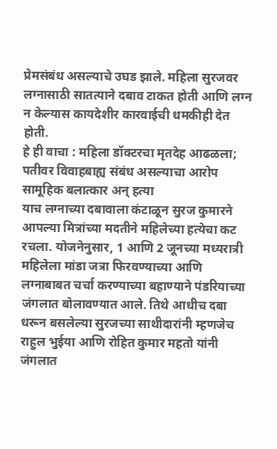प्रेमसंबंध असल्याचे उघड झाले. महिला सुरजवर लग्नासाठी सातत्याने दबाव टाकत होती आणि लग्न न केल्यास कायदेशीर कारवाईची धमकीही देत होती.
हे ही वाचा : महिला डॉक्टरचा मृतदेह आढळला; पतीवर विवाहबाह्य संबंध असल्याचा आरोप
सामूहिक बलात्कार अन् हत्या
याच लग्नाच्या दबावाला कंटाळून सुरज कुमारने आपल्या मित्रांच्या मदतीने महिलेच्या हत्येचा कट रचला. योजनेनुसार, 1 आणि 2 जूनच्या मध्यरात्री महिलेला मांडा जत्रा फिरवण्याच्या आणि लग्नाबाबत चर्चा करण्याच्या बहाण्याने पंडरियाच्या जंगलात बोलावण्यात आले. तिथे आधीच दबा धरून बसलेल्या सुरजच्या साथीदारांनी म्हणजेच राहुल भुईया आणि रोहित कुमार महतो यांनी जंगलात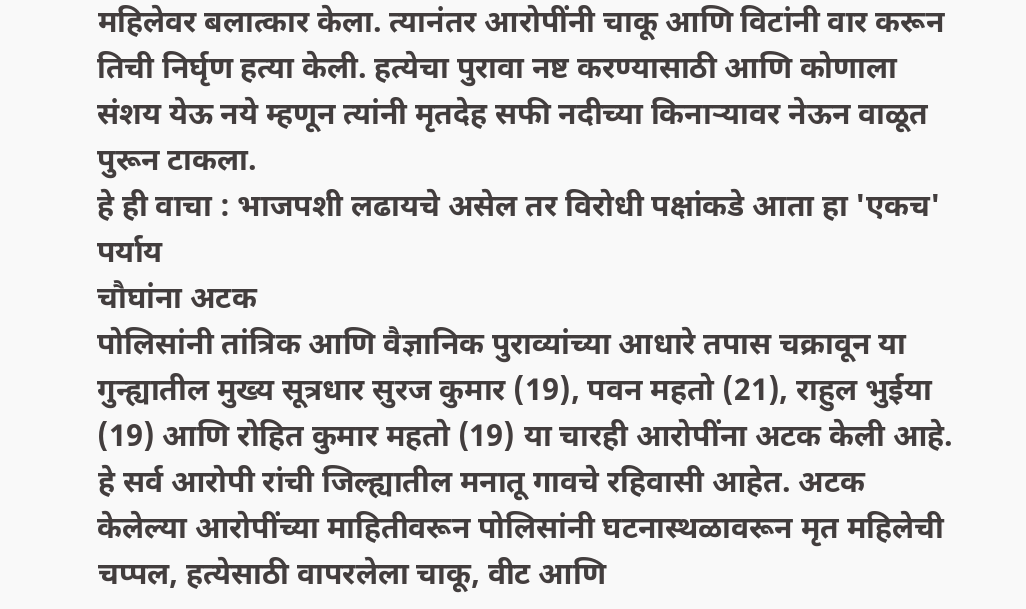महिलेवर बलात्कार केला. त्यानंतर आरोपींनी चाकू आणि विटांनी वार करून तिची निर्घृण हत्या केली. हत्येचा पुरावा नष्ट करण्यासाठी आणि कोणाला संशय येऊ नये म्हणून त्यांनी मृतदेह सफी नदीच्या किनाऱ्यावर नेऊन वाळूत पुरून टाकला.
हे ही वाचा : भाजपशी लढायचे असेल तर विरोधी पक्षांकडे आता हा 'एकच' पर्याय
चौघांना अटक
पोलिसांनी तांत्रिक आणि वैज्ञानिक पुराव्यांच्या आधारे तपास चक्रावून या गुन्ह्यातील मुख्य सूत्रधार सुरज कुमार (19), पवन महतो (21), राहुल भुईया (19) आणि रोहित कुमार महतो (19) या चारही आरोपींना अटक केली आहे. हे सर्व आरोपी रांची जिल्ह्यातील मनातू गावचे रहिवासी आहेत. अटक केलेल्या आरोपींच्या माहितीवरून पोलिसांनी घटनास्थळावरून मृत महिलेची चप्पल, हत्येसाठी वापरलेला चाकू, वीट आणि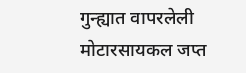गुन्ह्यात वापरलेली मोटारसायकल जप्त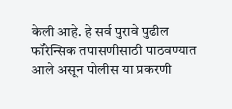केली आहे. हे सर्व पुरावे पुढील फॉरेन्सिक तपासणीसाठी पाठवण्यात आले असून पोलीस या प्रकरणी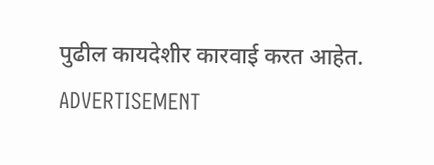पुढील कायदेशीर कारवाई करत आहेत.
ADVERTISEMENT